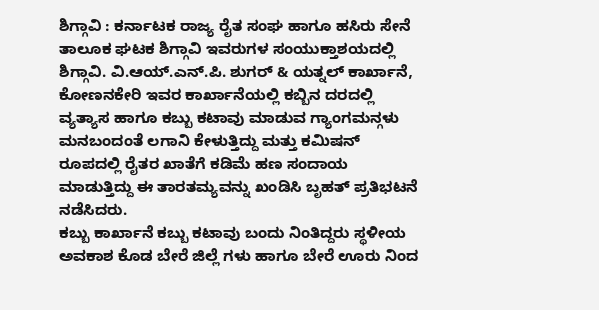ಶಿಗ್ಗಾವಿ : ಕರ್ನಾಟಕ ರಾಜ್ಯ ರೈತ ಸಂಘ ಹಾಗೂ ಹಸಿರು ಸೇನೆ ತಾಲೂಕ ಘಟಕ ಶಿಗ್ಗಾವಿ ಇವರುಗಳ ಸಂಯುಕ್ತಾಶಯದಲ್ಲಿ ಶಿಗ್ಗಾವಿ. ವಿ.ಆಯ್.ಎನ್.ಪಿ. ಶುಗರ್ & ಯತ್ನಲ್ ಕಾರ್ಖಾನೆ, ಕೋಣನಕೇರಿ ಇವರ ಕಾರ್ಖಾನೆಯಲ್ಲಿ ಕಬ್ಬಿನ ದರದಲ್ಲಿ ವ್ಯತ್ಯಾಸ ಹಾಗೂ ಕಬ್ಬು ಕಟಾವು ಮಾಡುವ ಗ್ಯಾಂಗಮನ್ಗಳು ಮನಬಂದಂತೆ ಲಗಾನಿ ಕೇಳುತ್ತಿದ್ದು ಮತ್ತು ಕಮಿಷನ್ ರೂಪದಲ್ಲಿ ರೈತರ ಖಾತೆಗೆ ಕಡಿಮೆ ಹಣ ಸಂದಾಯ ಮಾಡುತ್ತಿದ್ದು ಈ ತಾರತಮ್ಯವನ್ನು ಖಂಡಿಸಿ ಬೃಹತ್ ಪ್ರತಿಭಟನೆ ನಡೆಸಿದರು.
ಕಬ್ಬು ಕಾರ್ಖಾನೆ ಕಬ್ಬು ಕಟಾವು ಬಂದು ನಿಂತಿದ್ದರು ಸ್ಥಳೀಯ ಅವಕಾಶ ಕೊಡ ಬೇರೆ ಜಿಲ್ಲೆ ಗಳು ಹಾಗೂ ಬೇರೆ ಊರು ನಿಂದ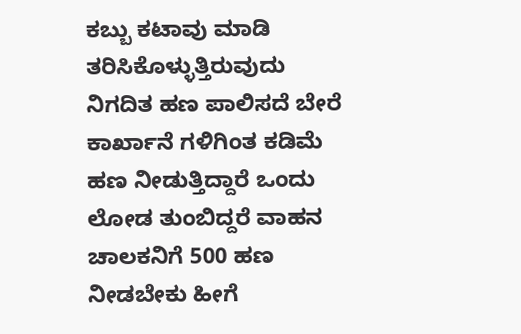ಕಬ್ಬು ಕಟಾವು ಮಾಡಿ ತರಿಸಿಕೊಳ್ಳುತ್ತಿರುವುದು ನಿಗದಿತ ಹಣ ಪಾಲಿಸದೆ ಬೇರೆ ಕಾರ್ಖಾನೆ ಗಳಿಗಿಂತ ಕಡಿಮೆ ಹಣ ನೀಡುತ್ತಿದ್ದಾರೆ ಒಂದು ಲೋಡ ತುಂಬಿದ್ದರೆ ವಾಹನ ಚಾಲಕನಿಗೆ 500 ಹಣ ನೀಡಬೇಕು ಹೀಗೆ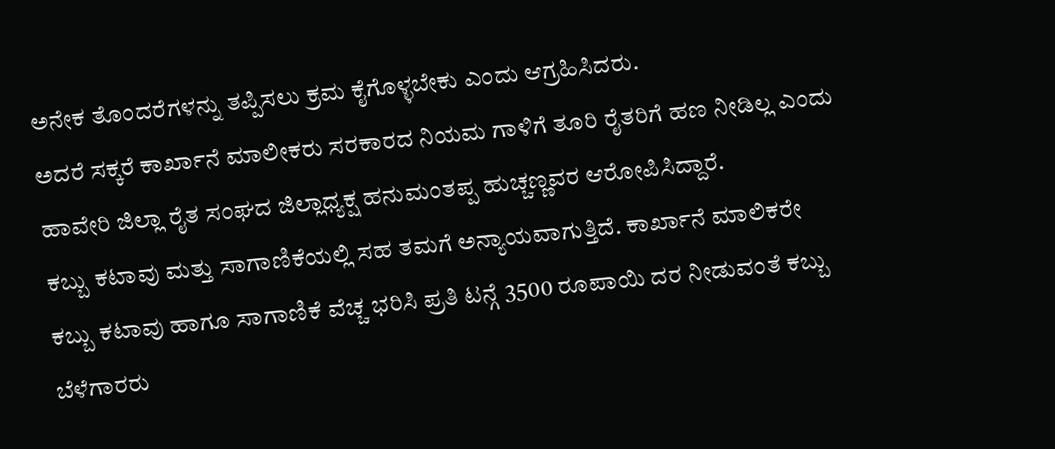ಅನೇಕ ತೊಂದರೆಗಳನ್ನು ತಪ್ಪಿಸಲು ಕ್ರಮ ಕೈಗೊಳ್ಳಬೇಕು ಎಂದು ಆಗ್ರಹಿಸಿದರು.
ಅದರೆ ಸಕ್ಕರೆ ಕಾರ್ಖಾನೆ ಮಾಲೀಕರು ಸರಕಾರದ ನಿಯಮ ಗಾಳಿಗೆ ತೂರಿ ರೈತರಿಗೆ ಹಣ ನೀಡಿಲ್ಲ ಎಂದು ಹಾವೇರಿ ಜಿಲ್ಲಾ ರೈತ ಸಂಘದ ಜಿಲ್ಲಾಧ್ಯಕ್ಷ ಹನುಮಂತಪ್ಪ ಹುಚ್ಚಣ್ಣವರ ಆರೋಪಿಸಿದ್ದಾರೆ.
ಕಬ್ಬು ಕಟಾವು ಮತ್ತು ಸಾಗಾಣಿಕೆಯಲ್ಲಿ ಸಹ ತಮಗೆ ಅನ್ಯಾಯವಾಗುತ್ತಿದೆ. ಕಾರ್ಖಾನೆ ಮಾಲಿಕರೇ ಕಬ್ಬು ಕಟಾವು ಹಾಗೂ ಸಾಗಾಣಿಕೆ ವೆಚ್ಚ ಭರಿಸಿ ಪ್ರತಿ ಟನ್ಗೆ 3500 ರೂಪಾಯಿ ದರ ನೀಡುವಂತೆ ಕಬ್ಬು ಬೆಳೆಗಾರರು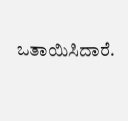ಒತಾಯಿಸಿದಾರೆ.